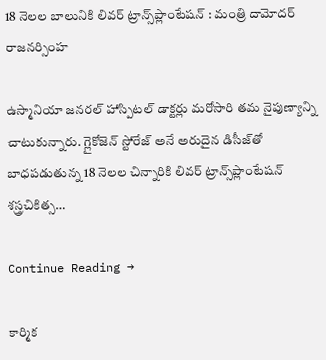18 నెలల బాలునికి లివర్ ట్రాన్స్‌ప్లాంటేషన్ : మంత్రి దామోదర్ రాజనర్సింహ

ఉస్మానియా జనరల్ హాస్పిటల్‌ డాక్టర్లు మరోసారి తమ నైపుణ్యాన్ని చాటుకున్నారు. గ్లైకోజెన్ స్టోరేజ్ అనే అరుదైన డిసీజ్‌తో బాధపడుతున్న 18 నెలల చిన్నారికి లివర్ ట్రాన్స్‌ప్లాంటేషన్ శస్త్రచికిత్స…

Continue Reading →

కార్మిక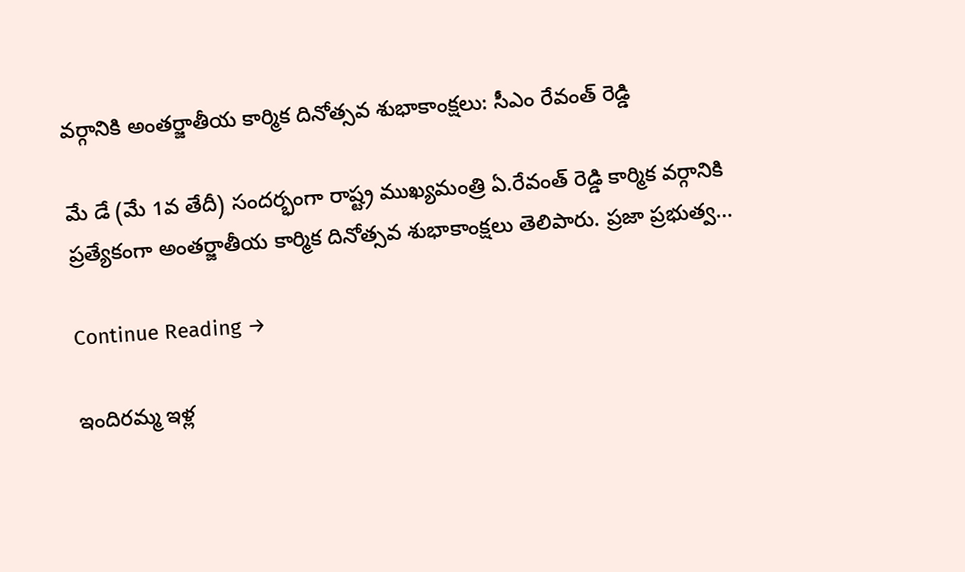వ‌ర్గానికి అంతర్జాతీయ కార్మిక దినోత్సవ శుభాకాంక్ష‌లు: సీఎం రేవంత్ రెడ్డి

మే డే (మే 1వ తేదీ) సందర్భంగా రాష్ట్ర ముఖ్యమంత్రి ఏ.రేవంత్ రెడ్డి కార్మిక వర్గానికి ప్ర‌త్యేకంగా అంతర్జాతీయ కార్మిక దినోత్సవ శుభాకాంక్ష‌లు తెలిపారు. ప్రజా ప్రభుత్వ…

Continue Reading →

ఇందిరమ్మ ఇళ్ల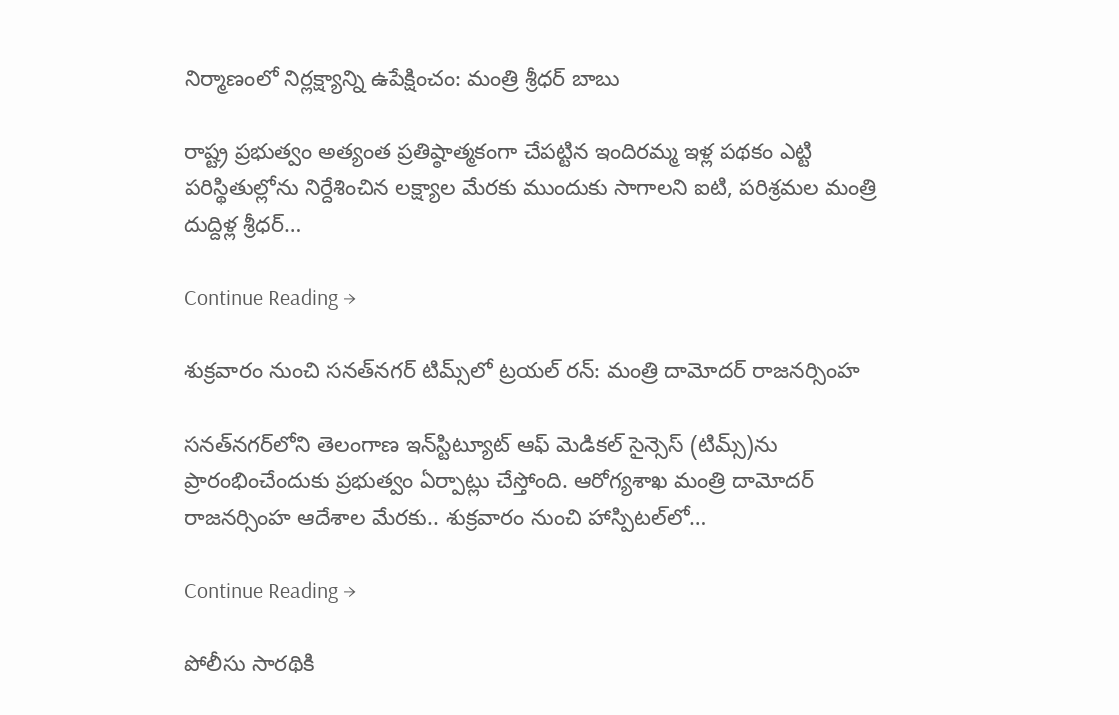నిర్మాణంలో నిర్లక్ష్యాన్ని ఉపేక్షించం: మంత్రి శ్రీధర్ బాబు

రాష్ట్ర ప్రభుత్వం అత్యంత ప్రతిష్ఠాత్మకంగా చేపట్టిన ఇందిరమ్మ ఇళ్ల పథకం ఎట్టి పరిస్థితుల్లోను నిర్దేశించిన లక్ష్యాల మేరకు ముందుకు సాగాలని ఐటి, పరిశ్రమల మంత్రి దుద్దిళ్ల శ్రీధర్…

Continue Reading →

శుక్రవారం నుంచి సనత్‌నగర్‌‌ టిమ్స్‌లో ట్రయల్ రన్: మంత్రి దామోదర్ రాజనర్సింహ

సనత్‌నగర్‌లోని తెలంగాణ ఇన్‌స్టిట్యూట్‌ ఆఫ్‌ మెడికల్‌ సైన్సెస్‌ (టిమ్స్‌)ను ప్రారంభించేందుకు ప్రభుత్వం ఏర్పాట్లు చేస్తోంది. ఆరోగ్యశాఖ మంత్రి దామోదర్ రాజనర్సింహ ఆదేశాల మేరకు.. శుక్రవారం నుంచి హాస్పిటల్‌లో…

Continue Reading →

పోలీసు సారథికి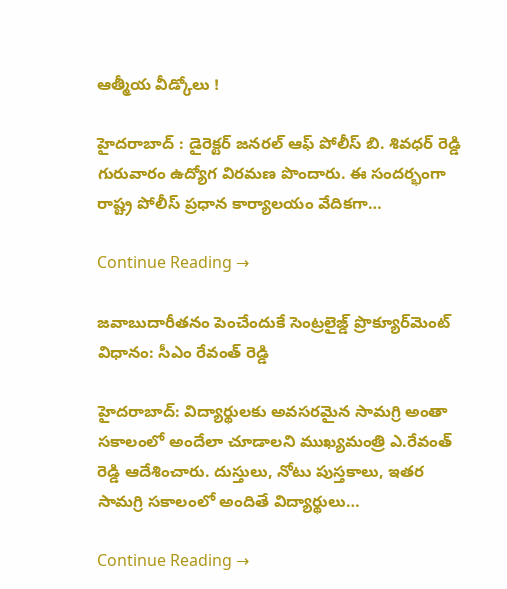ఆత్మీయ వీడ్కోలు !

హైదరాబాద్ : డైరెక్టర్ జనరల్ ఆఫ్ పోలీస్ బి. శివధర్ రెడ్డి గురువారం ఉద్యోగ విరమణ పొందారు. ఈ సందర్భంగా రాష్ట్ర పోలీస్ ప్రధాన కార్యాలయం వేదికగా…

Continue Reading →

జ‌వాబుదారీత‌నం పెంచేందుకే సెంట్ర‌లైజ్డ్ ప్రొక్యూర్‌మెంట్ విధానం: సీఎం రేవంత్ రెడ్డి

హైద‌రాబాద్‌: విద్యార్థుల‌కు అవ‌స‌ర‌మైన సామ‌గ్రి అంతా స‌కాలంలో అందేలా చూడాల‌ని ముఖ్య‌మంత్రి ఎ.రేవంత్ రెడ్డి ఆదేశించారు. దుస్తులు, నోటు పుస్త‌కాలు, ఇత‌ర సామ‌గ్రి స‌కాలంలో అందితే విద్యార్థులు…

Continue Reading →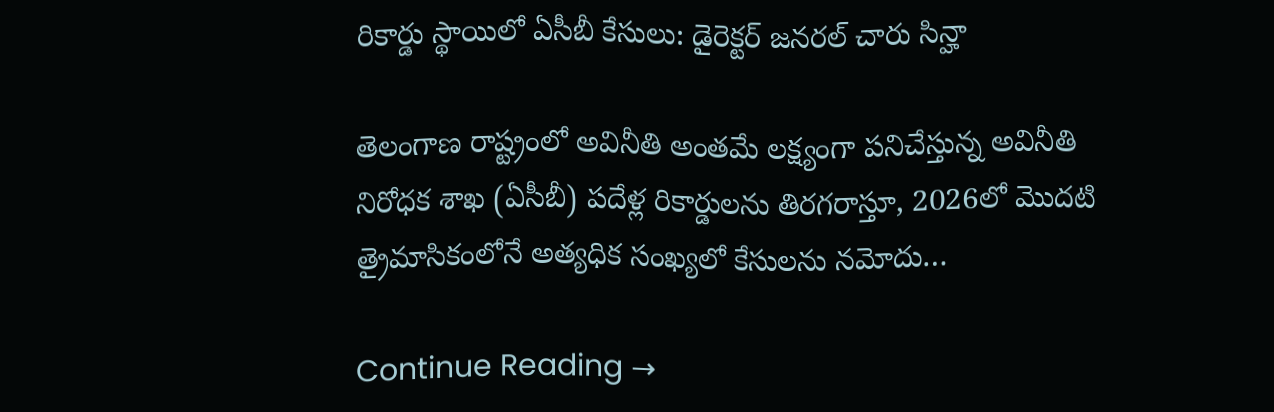రికార్డు స్థాయిలో ఏసీబీ కేసులు: డైరెక్టర్ జనరల్ చారు సిన్హా

తెలంగాణ రాష్ట్రంలో అవినీతి అంతమే లక్ష్యంగా పనిచేస్తున్న అవినీతి నిరోధక శాఖ (ఏసీబీ) పదేళ్ల రికార్డులను తిరగరాస్తూ, 2026లో మొదటి త్రైమాసికంలోనే అత్యధిక సంఖ్యలో కేసులను నమోదు…

Continue Reading →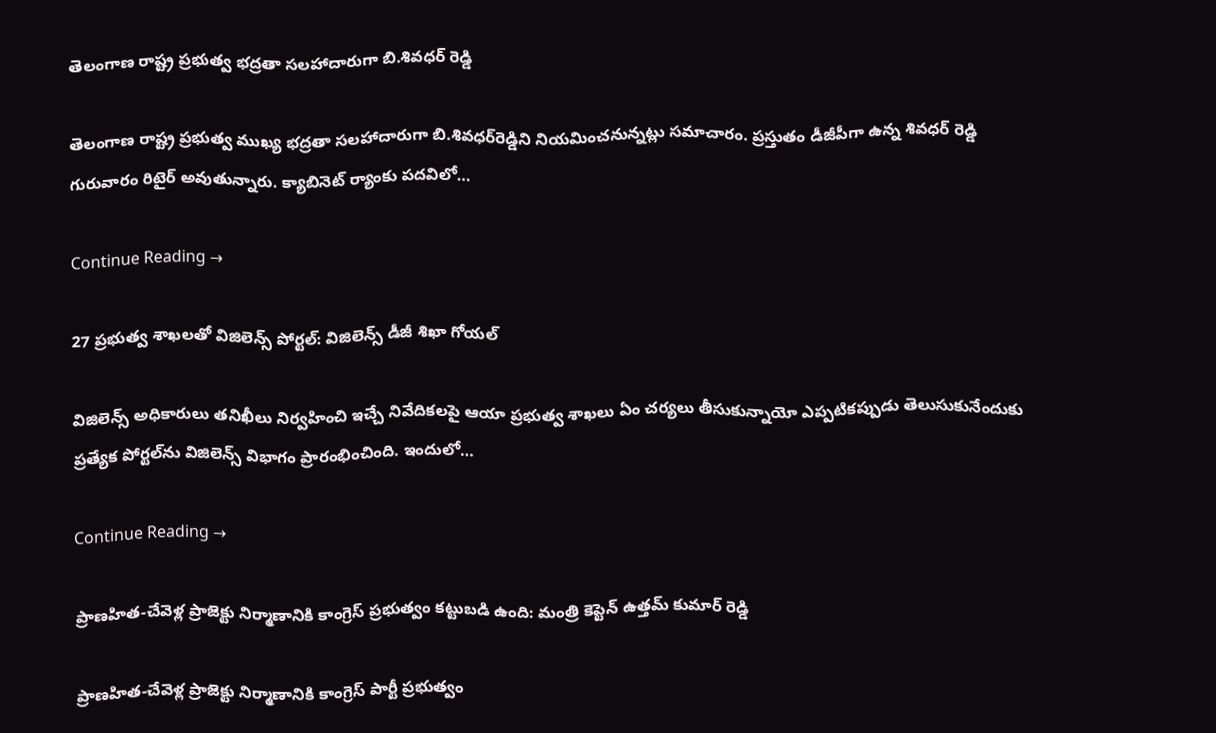తెలంగాణ రాష్ట్ర ప్రభుత్వ భద్రతా సలహాదారుగా బి.శివధర్‌ రెడ్డి

తెలంగాణ రాష్ట్ర ప్రభుత్వ ముఖ్య భద్రతా సలహాదారుగా బి.శివధర్‌రెడ్డిని నియమించనున్నట్లు సమాచారం. ప్రస్తుతం డీజీపీగా ఉన్న శివధర్‌ రెడ్డి గురువారం రిటైర్‌ అవుతున్నారు. క్యాబినెట్‌ ర్యాంకు పదవిలో…

Continue Reading →

27 ప్రభుత్వ శాఖలతో విజిలెన్స్‌ పోర్టల్‌: విజిలెన్స్‌ డీజీ శిఖా గోయల్‌

విజిలెన్స్‌ అధికారులు తనిఖీలు నిర్వహించి ఇచ్చే నివేదికలపై ఆయా ప్రభుత్వ శాఖలు ఏం చర్యలు తీసుకున్నాయో ఎప్పటికప్పుడు తెలుసుకునేందుకు ప్రత్యేక పోర్టల్‌ను విజిలెన్స్‌ విభాగం ప్రారంభించింది. ఇందులో…

Continue Reading →

ప్రాణహిత-చేవెళ్ల ప్రాజెక్టు నిర్మాణానికి కాంగ్రెస్ ప్రభుత్వం కట్టుబడి ఉంది: మంత్రి కెప్టెన్ ఉత్తమ్ కుమార్ రెడ్డి

ప్రాణహిత-చేవెళ్ల ప్రాజెక్టు నిర్మాణానికి కాంగ్రెస్ పార్టీ ప్రభుత్వం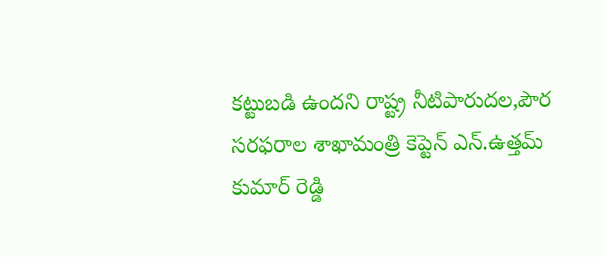కట్టుబడి ఉందని రాష్ట్ర నీటిపారుదల,పౌర సరఫరాల శాఖామంత్రి కెప్టెన్ ఎన్.ఉత్తమ్ కుమార్ రెడ్డి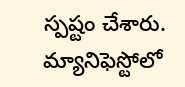స్పష్టం చేశారు. మ్యానిఫెస్టోలో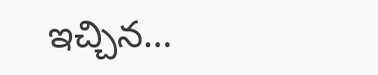ఇచ్చిన…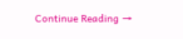Continue Reading →